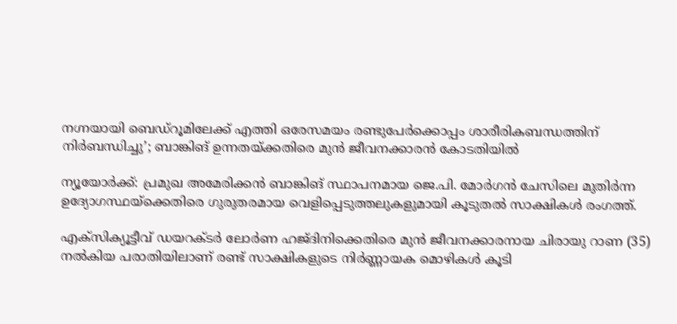നഗ്നയായി ബെഡ്റൂമിലേക്ക് എത്തി ഒരേസമയം രണ്ടുപേർക്കൊപ്പം ശാരീരികബന്ധത്തിന് നിർബന്ധിച്ചു’; ബാങ്കിങ് ഉന്നതയ്ക്കതിരെ മുൻ ജീവനക്കാരൻ കോടതിയിൽ

ന്യൂയോർക്ക്: പ്രമുഖ അമേരിക്കൻ ബാങ്കിങ് സ്ഥാപനമായ ജെ.പി. മോർഗൻ ചേസിലെ മുതിർന്ന ഉദ്യോഗസ്ഥയ്‌ക്കെതിരെ ഗുരുതരമായ വെളിപ്പെടുത്തലുകളുമായി കൂടുതൽ സാക്ഷികൾ രംഗത്ത്.

എക്സിക്യൂട്ടീവ് ഡയറക്ടർ ലോർണ ഹജ്ദിനിക്കെതിരെ മുൻ ജീവനക്കാരനായ ചിരായു റാണ (35) നൽകിയ പരാതിയിലാണ് രണ്ട് സാക്ഷികളുടെ നിർണ്ണായക മൊഴികൾ കൂടി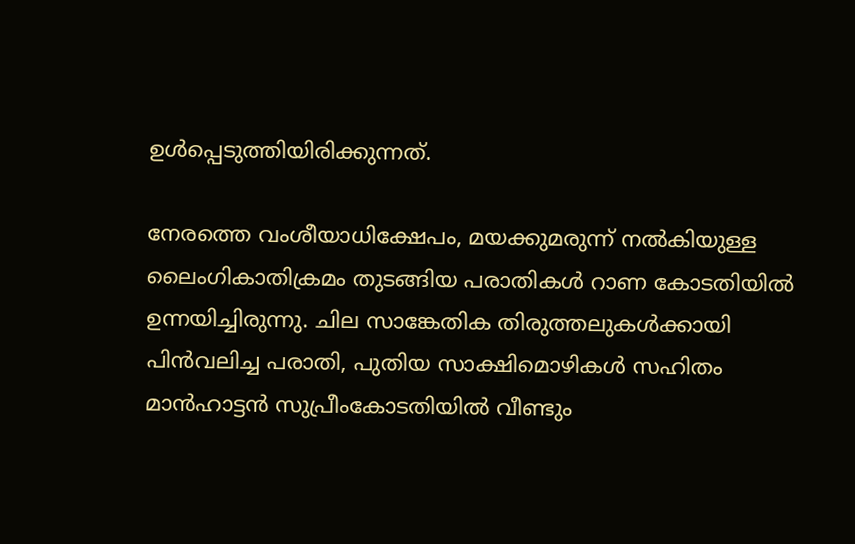ഉൾപ്പെടുത്തിയിരിക്കുന്നത്.

നേരത്തെ വംശീയാധിക്ഷേപം, മയക്കുമരുന്ന് നൽകിയുള്ള ലൈംഗികാതിക്രമം തുടങ്ങിയ പരാതികൾ റാണ കോടതിയിൽ ഉന്നയിച്ചിരുന്നു. ചില സാങ്കേതിക തിരുത്തലുകൾക്കായി പിൻവലിച്ച പരാതി, പുതിയ സാക്ഷിമൊഴികൾ സഹിതം മാൻഹാട്ടൻ സുപ്രീംകോടതിയിൽ വീണ്ടും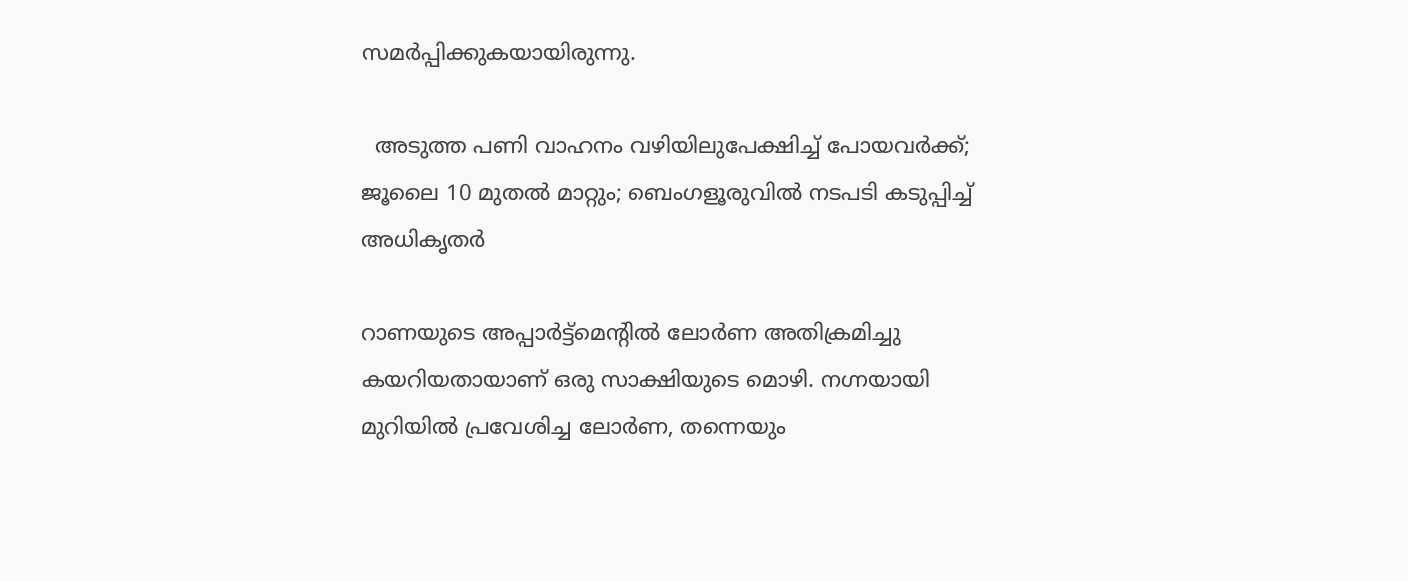സമർപ്പിക്കുകയായിരുന്നു.

  അടുത്ത പണി വാഹനം വഴിയിലുപേക്ഷിച്ച് പോയവർക്ക്; ജൂലൈ 10 മുതൽ മാറ്റും; ബെംഗളൂരുവിൽ നടപടി കടുപ്പിച്ച് അധികൃതർ

റാണയുടെ അപ്പാർട്ട്‌മെന്റിൽ ലോർണ അതിക്രമിച്ചു കയറിയതായാണ് ഒരു സാക്ഷിയുടെ മൊഴി. നഗ്നയായി മുറിയിൽ പ്രവേശിച്ച ലോർണ, തന്നെയും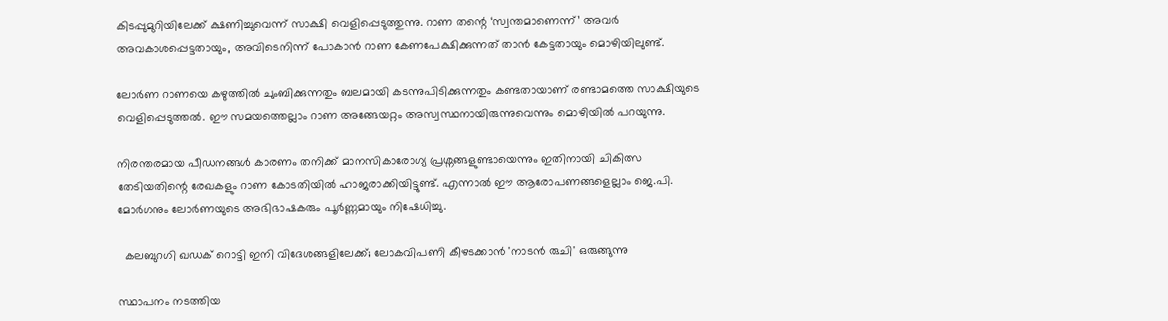കിടപ്പുമുറിയിലേക്ക് ക്ഷണിച്ചുവെന്ന് സാക്ഷി വെളിപ്പെടുത്തുന്നു. റാണ തന്റെ ‘സ്വന്തമാണെന്ന്’ അവർ അവകാശപ്പെട്ടതായും, അവിടെനിന്ന് പോകാൻ റാണ കേണപേക്ഷിക്കുന്നത് താൻ കേട്ടതായും മൊഴിയിലുണ്ട്.

ലോർണ റാണയെ കഴുത്തിൽ ചുംബിക്കുന്നതും ബലമായി കടന്നുപിടിക്കുന്നതും കണ്ടതായാണ് രണ്ടാമത്തെ സാക്ഷിയുടെ വെളിപ്പെടുത്തൽ. ഈ സമയത്തെല്ലാം റാണ അങ്ങേയറ്റം അസ്വസ്ഥനായിരുന്നുവെന്നും മൊഴിയിൽ പറയുന്നു.

നിരന്തരമായ പീഡനങ്ങൾ കാരണം തനിക്ക് മാനസികാരോഗ്യ പ്രശ്നങ്ങളുണ്ടായെന്നും ഇതിനായി ചികിത്സ തേടിയതിന്റെ രേഖകളും റാണ കോടതിയിൽ ഹാജരാക്കിയിട്ടുണ്ട്. എന്നാൽ ഈ ആരോപണങ്ങളെല്ലാം ജെ.പി. മോർഗനും ലോർണയുടെ അഭിഭാഷകരും പൂർണ്ണമായും നിഷേധിച്ചു.

  കലബുറഗി ഖഡക് റൊട്ടി ഇനി വിദേശങ്ങളിലേക്ക്; ലോകവിപണി കീഴടക്കാൻ 'നാടൻ രുചി' ഒരുങ്ങുന്നു

സ്ഥാപനം നടത്തിയ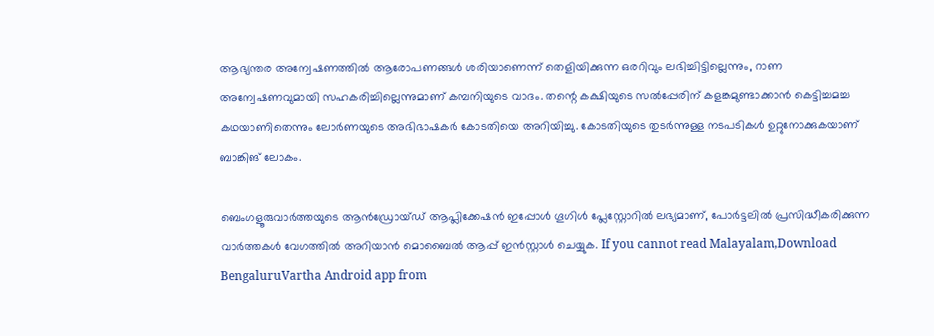ആഭ്യന്തര അന്വേഷണത്തിൽ ആരോപണങ്ങൾ ശരിയാണെന്ന് തെളിയിക്കുന്ന ഒരറിവും ലഭിച്ചിട്ടില്ലെന്നും, റാണ അന്വേഷണവുമായി സഹകരിച്ചില്ലെന്നുമാണ് കമ്പനിയുടെ വാദം. തന്റെ കക്ഷിയുടെ സൽപ്പേരിന് കളങ്കമുണ്ടാക്കാൻ കെട്ടിച്ചമച്ച കഥയാണിതെന്നും ലോർണയുടെ അഭിഭാഷകർ കോടതിയെ അറിയിച്ചു. കോടതിയുടെ തുടർന്നുള്ള നടപടികൾ ഉറ്റുനോക്കുകയാണ് ബാങ്കിങ് ലോകം.

ബെംഗളൂരുവാർത്തയുടെ ആൻഡ്രോയ്ഡ് ആപ്ലിക്കേഷൻ ഇപ്പോൾ ഗൂഗിൾ പ്ലേസ്റ്റോറിൽ ലഭ്യമാണ്, പോർട്ടലിൽ പ്രസിദ്ധീകരിക്കുന്ന വാർത്തകൾ വേഗത്തിൽ അറിയാൻ മൊബൈൽ ആപ്പ് ഇൻസ്റ്റാൾ ചെയ്യുക. If you cannot read Malayalam,Download BengaluruVartha Android app from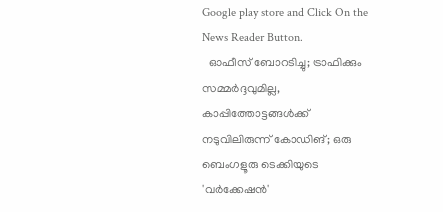Google play store and Click On the News Reader Button.
  ഓഫീസ് ബോറടിച്ചു; ട്രാഫിക്കും സമ്മർദ്ദവുമില്ല, കാപ്പിത്തോട്ടങ്ങൾക്ക് നടുവിലിരുന്ന് കോഡിങ്; ഒരു ബെംഗളൂരു ടെക്കിയുടെ 'വർക്കേഷൻ'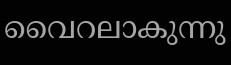വൈറലാകുന്നു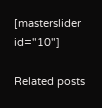[masterslider id="10"]

Related posts